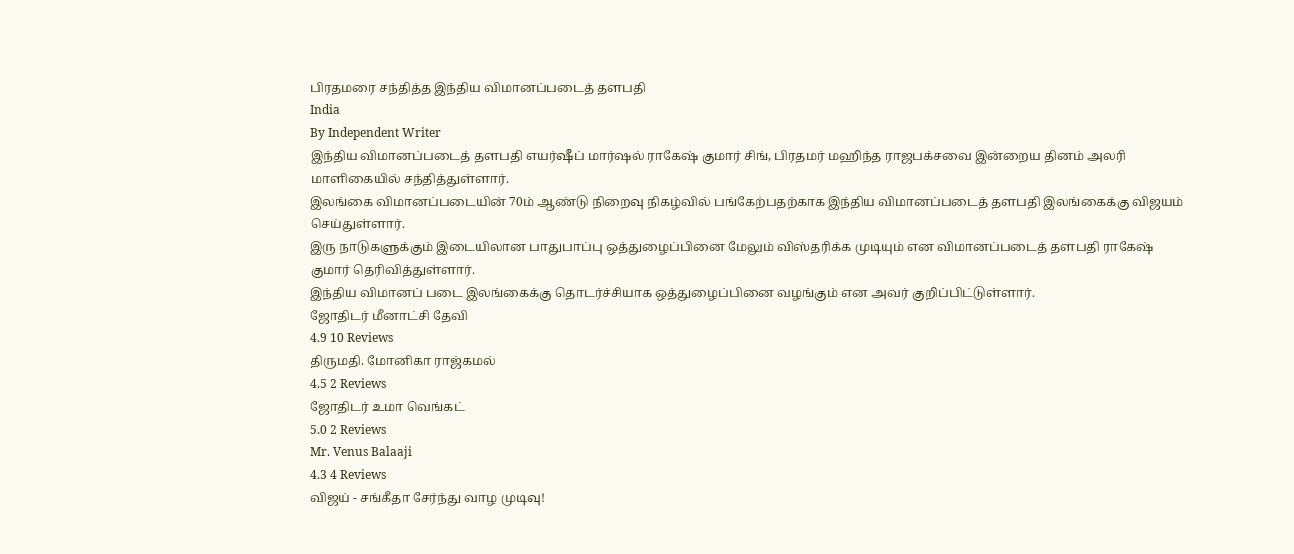பிரதமரை சந்தித்த இந்திய விமானப்படைத் தளபதி
India
By Independent Writer
இந்திய விமானப்படைத் தளபதி எயர்ஷீப் மார்ஷல் ராகேஷ் குமார் சிங், பிரதமர் மஹிந்த ராஜபக்சவை இன்றைய தினம் அலரி மாளிகையில் சந்தித்துள்ளார்.
இலங்கை விமானப்படையின் 70ம் ஆண்டு நிறைவு நிகழ்வில் பங்கேற்பதற்காக இந்திய விமானப்படைத் தளபதி இலங்கைக்கு விஜயம் செய்துள்ளார்.
இரு நாடுகளுக்கும் இடையிலான பாதுபாப்பு ஒத்துழைப்பினை மேலும் விஸ்தரிக்க முடியும் என விமானப்படைத் தளபதி ராகேஷ் குமார் தெரிவித்துள்ளார்.
இந்திய விமானப் படை இலங்கைக்கு தொடர்ச்சியாக ஒத்துழைப்பினை வழங்கும் என அவர் குறிப்பிட்டுள்ளார்.
ஜோதிடர் மீனாட்சி தேவி
4.9 10 Reviews
திருமதி. மோனிகா ராஜ்கமல்
4.5 2 Reviews
ஜோதிடர் உமா வெங்கட்
5.0 2 Reviews
Mr. Venus Balaaji
4.3 4 Reviews
விஜய் - சங்கீதா சேர்ந்து வாழ முடிவு!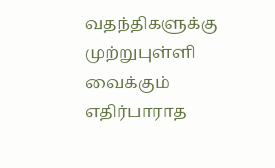வதந்திகளுக்கு முற்றுபுள்ளி வைக்கும் எதிர்பாராத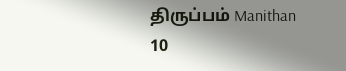திருப்பம் Manithan
10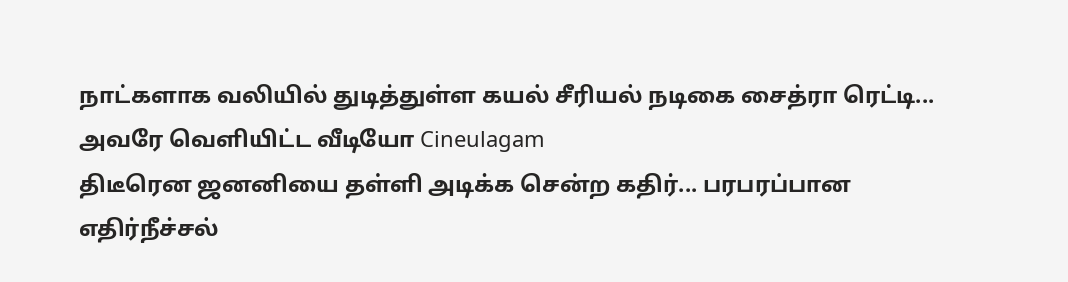நாட்களாக வலியில் துடித்துள்ள கயல் சீரியல் நடிகை சைத்ரா ரெட்டி... அவரே வெளியிட்ட வீடியோ Cineulagam
திடீரென ஜனனியை தள்ளி அடிக்க சென்ற கதிர்... பரபரப்பான எதிர்நீச்சல்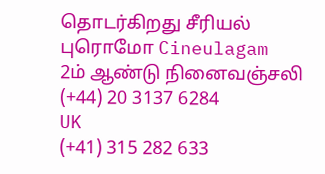தொடர்கிறது சீரியல் புரொமோ Cineulagam
2ம் ஆண்டு நினைவஞ்சலி
(+44) 20 3137 6284
UK
(+41) 315 282 633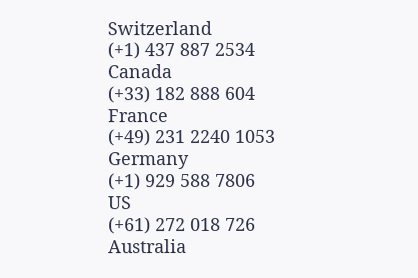Switzerland
(+1) 437 887 2534
Canada
(+33) 182 888 604
France
(+49) 231 2240 1053
Germany
(+1) 929 588 7806
US
(+61) 272 018 726
Australia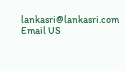lankasri@lankasri.com
Email US